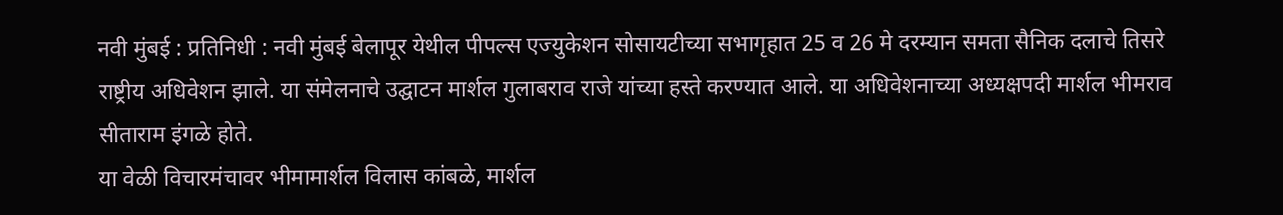नवी मुंबई : प्रतिनिधी : नवी मुंबई बेलापूर येथील पीपल्स एज्युकेशन सोसायटीच्या सभागृहात 25 व 26 मे दरम्यान समता सैनिक दलाचे तिसरे राष्ट्रीय अधिवेशन झाले. या संमेलनाचे उद्घाटन मार्शल गुलाबराव राजे यांच्या हस्ते करण्यात आले. या अधिवेशनाच्या अध्यक्षपदी मार्शल भीमराव सीताराम इंगळे होते.
या वेळी विचारमंचावर भीमामार्शल विलास कांबळे, मार्शल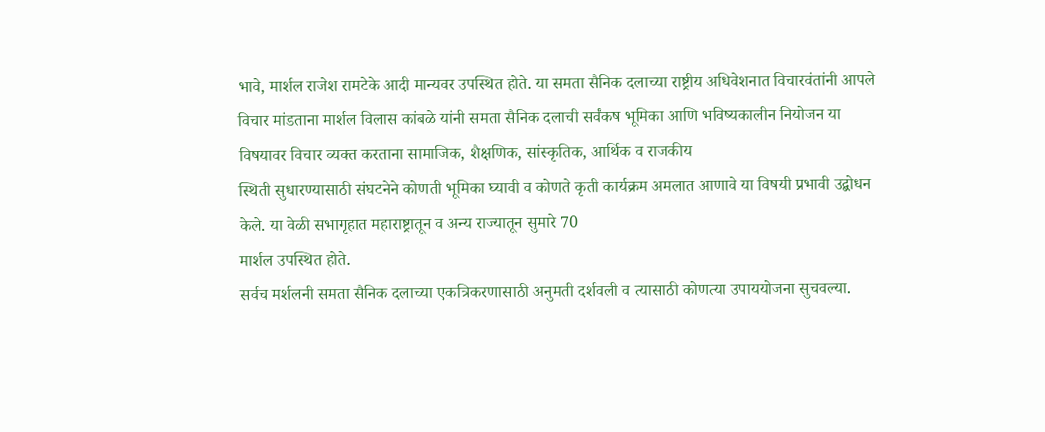भावे, मार्शल राजेश रामटेके आदी मान्यवर उपस्थित होते. या समता सैनिक दलाच्या राष्ट्रीय अधिवेशनात विचारवंतांनी आपले विचार मांडताना मार्शल विलास कांबळे यांनी समता सैनिक दलाची सर्वंकष भूमिका आणि भविष्यकालीन नियोजन या विषयावर विचार व्यक्त करताना सामाजिक, शैक्षणिक, सांस्कृतिक, आर्थिक व राजकीय
स्थिती सुधारण्यासाठी संघटनेने कोणती भूमिका घ्यावी व कोणते कृती कार्यक्रम अमलात आणावे या विषयी प्रभावी उद्बोधन केले. या वेळी सभागृहात महाराष्ट्रातून व अन्य राज्यातून सुमारे 70
मार्शल उपस्थित होते.
सर्वच मर्शलनी समता सैनिक दलाच्या एकत्रिकरणासाठी अनुमती दर्शवली व त्यासाठी कोणत्या उपाययोजना सुचवल्या.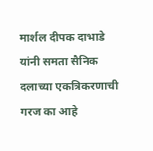मार्शल दीपक दाभाडे यांनी समता सैनिक दलाच्या एकत्रिकरणाची गरज का आहे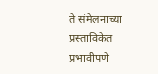ते संमेलनाच्या प्रस्ताविकेत प्रभावीपणे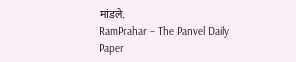मांडले.
RamPrahar – The Panvel Daily Paper